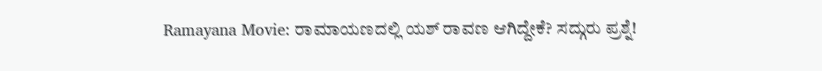Ramayana Movie: ರಾಮಾಯಣದಲ್ಲಿ ಯಶ್ ರಾವಣ ಆಗಿದ್ದೇಕೆ? ಸದ್ಗುರು ಪ್ರಶ್ನೆ!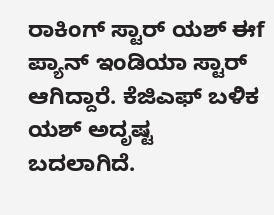ರಾಕಿಂಗ್ ಸ್ಟಾರ್ ಯಶ್ ಈf ಪ್ಯಾನ್ ಇಂಡಿಯಾ ಸ್ಟಾರ್ ಆಗಿದ್ದಾರೆ. ಕೆಜಿಎಫ್ ಬಳಿಕ ಯಶ್ ಅದೃಷ್ಟ ಬದಲಾಗಿದೆ.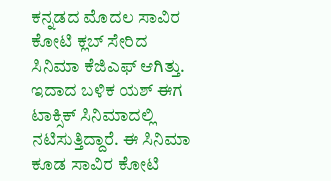ಕನ್ನಡದ ಮೊದಲ ಸಾವಿರ ಕೋಟಿ ಕ್ಲಬ್ ಸೇರಿದ ಸಿನಿಮಾ ಕೆಜಿಎಫ್ ಆಗಿತ್ತು. ಇದಾದ ಬಳಿಕ ಯಶ್ ಈಗ ಟಾಕ್ಸಿಕ್ ಸಿನಿಮಾದಲ್ಲಿ ನಟಿಸುತ್ತಿದ್ದಾರೆ. ಈ ಸಿನಿಮಾ ಕೂಡ ಸಾವಿರ ಕೋಟಿ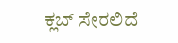ಕ್ಲಬ್ ಸೇರಲಿದೆ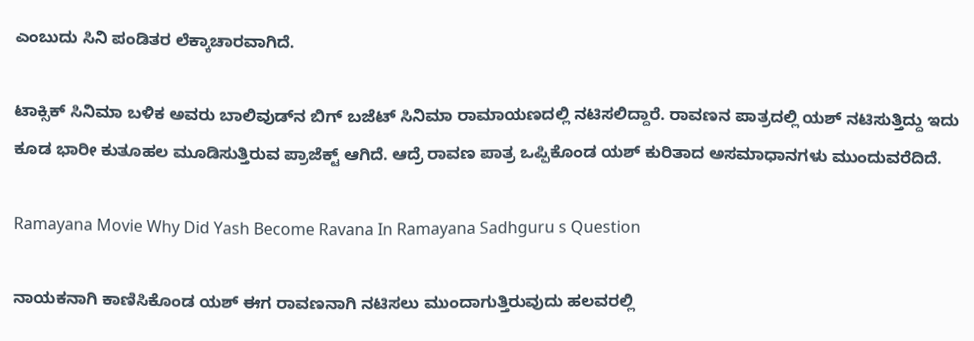ಎಂಬುದು ಸಿನಿ ಪಂಡಿತರ ಲೆಕ್ಕಾಚಾರವಾಗಿದೆ.

ಟಾಕ್ಸಿಕ್ ಸಿನಿಮಾ ಬಳಿಕ ಅವರು ಬಾಲಿವುಡ್‌ನ ಬಿಗ್ ಬಜೆಟ್ ಸಿನಿಮಾ ರಾಮಾಯಣದಲ್ಲಿ ನಟಿಸಲಿದ್ದಾರೆ. ರಾವಣನ ಪಾತ್ರದಲ್ಲಿ ಯಶ್ ನಟಿಸುತ್ತಿದ್ದು ಇದು ಕೂಡ ಭಾರೀ ಕುತೂಹಲ ಮೂಡಿಸುತ್ತಿರುವ ಪ್ರಾಜೆಕ್ಟ್ ಆಗಿದೆ. ಆದ್ರೆ ರಾವಣ ಪಾತ್ರ ಒಪ್ಪಿಕೊಂಡ ಯಶ್ ಕುರಿತಾದ ಅಸಮಾಧಾನಗಳು ಮುಂದುವರೆದಿದೆ.

Ramayana Movie Why Did Yash Become Ravana In Ramayana Sadhguru s Question

ನಾಯಕನಾಗಿ ಕಾಣಿಸಿಕೊಂಡ ಯಶ್ ಈಗ ರಾವಣನಾಗಿ ನಟಿಸಲು ಮುಂದಾಗುತ್ತಿರುವುದು ಹಲವರಲ್ಲಿ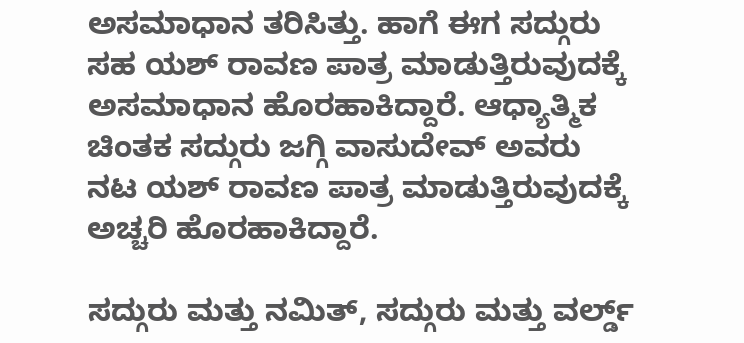ಅಸಮಾಧಾನ ತರಿಸಿತ್ತು. ಹಾಗೆ ಈಗ ಸದ್ಗುರು ಸಹ ಯಶ್ ರಾವಣ ಪಾತ್ರ ಮಾಡುತ್ತಿರುವುದಕ್ಕೆ ಅಸಮಾಧಾನ ಹೊರಹಾಕಿದ್ದಾರೆ. ಆಧ್ಯಾತ್ಮಿಕ ಚಿಂತಕ ಸದ್ಗುರು ಜಗ್ಗಿ ವಾಸುದೇವ್ ಅವರು ನಟ ಯಶ್ ರಾವಣ ಪಾತ್ರ ಮಾಡುತ್ತಿರುವುದಕ್ಕೆ ಅಚ್ಚರಿ ಹೊರಹಾಕಿದ್ದಾರೆ.

ಸದ್ಗುರು ಮತ್ತು ನಮಿತ್, ಸದ್ಗುರು ಮತ್ತು ವರ್ಲ್ಡ್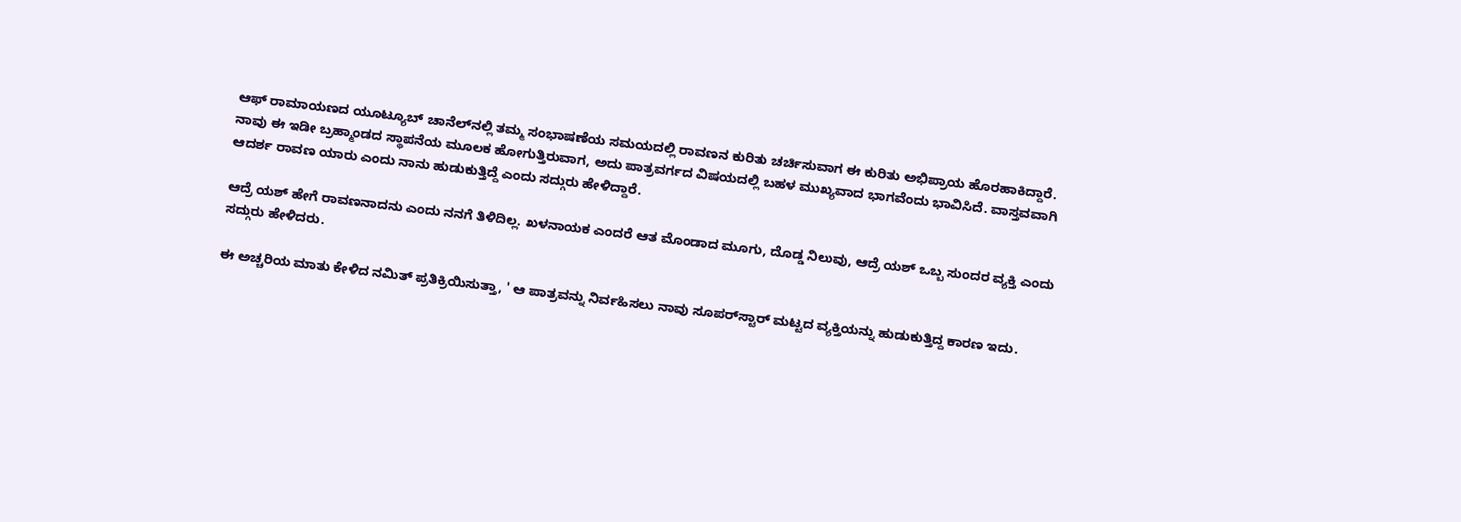ಆಫ್ ರಾಮಾಯಣದ ಯೂಟ್ಯೂಬ್ ಚಾನೆಲ್‌ನಲ್ಲಿ ತಮ್ಮ ಸಂಭಾಷಣೆಯ ಸಮಯದಲ್ಲಿ ರಾವಣನ ಕುರಿತು ಚರ್ಚಿಸುವಾಗ ಈ ಕುರಿತು ಅಭಿಪ್ರಾಯ ಹೊರಹಾಕಿದ್ದಾರೆ. ನಾವು ಈ ಇಡೀ ಬ್ರಹ್ಮಾಂಡದ ಸ್ಥಾಪನೆಯ ಮೂಲಕ ಹೋಗುತ್ತಿರುವಾಗ, ಅದು ಪಾತ್ರವರ್ಗದ ವಿಷಯದಲ್ಲಿ ಬಹಳ ಮುಖ್ಯವಾದ ಭಾಗವೆಂದು ಭಾವಿಸಿದೆ. ವಾಸ್ತವವಾಗಿ ಆದರ್ಶ ರಾವಣ ಯಾರು ಎಂದು ನಾನು ಹುಡುಕುತ್ತಿದ್ದೆ ಎಂದು ಸದ್ಗುರು ಹೇಳಿದ್ದಾರೆ.

ಆದ್ರೆ ಯಶ್ ಹೇಗೆ ರಾವಣನಾದನು ಎಂದು ನನಗೆ ತಿಳಿದಿಲ್ಲ. ಖಳನಾಯಕ ಎಂದರೆ ಆತ ಮೊಂಡಾದ ಮೂಗು, ದೊಡ್ಡ ನಿಲುವು, ಆದ್ರೆ ಯಶ್ ಒಬ್ಬ ಸುಂದರ ವ್ಯಕ್ತಿ ಎಂದು ಸದ್ಗುರು ಹೇಳಿದರು.

ಈ ಅಚ್ಚರಿಯ ಮಾತು ಕೇಳಿದ ನಮಿತ್ ಪ್ರತಿಕ್ರಿಯಿಸುತ್ತಾ, ' ಆ ಪಾತ್ರವನ್ನು ನಿರ್ವಹಿಸಲು ನಾವು ಸೂಪರ್‌ಸ್ಟಾರ್ ಮಟ್ಟದ ವ್ಯಕ್ತಿಯನ್ನು ಹುಡುಕುತ್ತಿದ್ದ ಕಾರಣ ಇದು.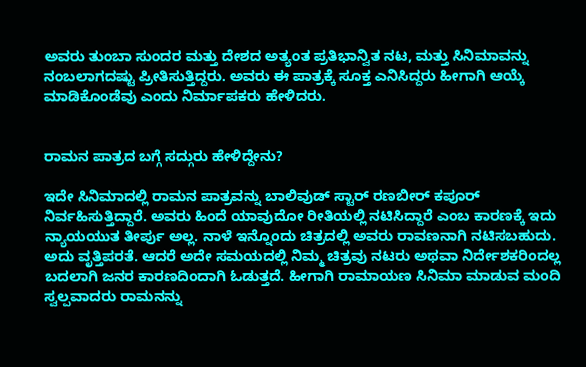ಅವರು ತುಂಬಾ ಸುಂದರ ಮತ್ತು ದೇಶದ ಅತ್ಯಂತ ಪ್ರತಿಭಾನ್ವಿತ ನಟ, ಮತ್ತು ಸಿನಿಮಾವನ್ನು ನಂಬಲಾಗದಷ್ಟು ಪ್ರೀತಿಸುತ್ತಿದ್ದರು. ಅವರು ಈ ಪಾತ್ರಕ್ಕೆ ಸೂಕ್ತ ಎನಿಸಿದ್ದರು ಹೀಗಾಗಿ ಆಯ್ಕೆ ಮಾಡಿಕೊಂಡೆವು ಎಂದು ನಿರ್ಮಾಪಕರು ಹೇಳಿದರು.


ರಾಮನ ಪಾತ್ರದ ಬಗ್ಗೆ ಸದ್ಗುರು ಹೇಳಿದ್ದೇನು?

ಇದೇ ಸಿನಿಮಾದಲ್ಲಿ ರಾಮನ ಪಾತ್ರವನ್ನು ಬಾಲಿವುಡ್ ಸ್ಟಾರ್ ರಣಬೀರ್ ಕಪೂರ್ ನಿರ್ವಹಿಸುತ್ತಿದ್ದಾರೆ. ಅವರು ಹಿಂದೆ ಯಾವುದೋ ರೀತಿಯಲ್ಲಿ ನಟಿಸಿದ್ದಾರೆ ಎಂಬ ಕಾರಣಕ್ಕೆ ಇದು ನ್ಯಾಯಯುತ ತೀರ್ಪು ಅಲ್ಲ. ನಾಳೆ ಇನ್ನೊಂದು ಚಿತ್ರದಲ್ಲಿ ಅವರು ರಾವಣನಾಗಿ ನಟಿಸಬಹುದು. ಅದು ವೃತ್ತಿಪರತೆ. ಆದರೆ ಅದೇ ಸಮಯದಲ್ಲಿ ನಿಮ್ಮ ಚಿತ್ರವು ನಟರು ಅಥವಾ ನಿರ್ದೇಶಕರಿಂದಲ್ಲ ಬದಲಾಗಿ ಜನರ ಕಾರಣದಿಂದಾಗಿ ಓಡುತ್ತದೆ. ಹೀಗಾಗಿ ರಾಮಾಯಣ ಸಿನಿಮಾ ಮಾಡುವ ಮಂದಿ ಸ್ವಲ್ಪವಾದರು ರಾಮನನ್ನು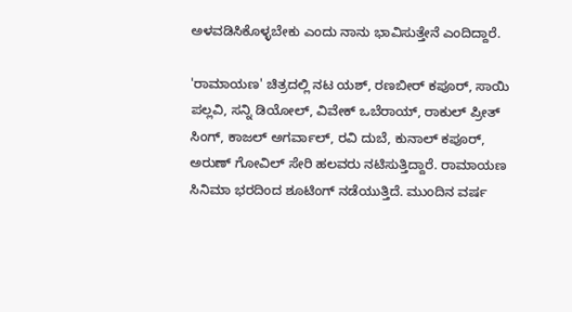ಅಳವಡಿಸಿಕೊಳ್ಳಬೇಕು ಎಂದು ನಾನು ಭಾವಿಸುತ್ತೇನೆ ಎಂದಿದ್ದಾರೆ.

'ರಾಮಾಯಣ' ಚಿತ್ರದಲ್ಲಿ ನಟ ಯಶ್, ರಣಬೀರ್ ಕಪೂರ್, ಸಾಯಿ ಪಲ್ಲವಿ, ಸನ್ನಿ ಡಿಯೋಲ್, ವಿವೇಕ್ ಒಬೆರಾಯ್, ರಾಕುಲ್ ಪ್ರೀತ್ ಸಿಂಗ್, ಕಾಜಲ್ ಅಗರ್ವಾಲ್, ರವಿ ದುಬೆ, ಕುನಾಲ್ ಕಪೂರ್, ಅರುಣ್ ಗೋವಿಲ್ ಸೇರಿ ಹಲವರು ನಟಿಸುತ್ತಿದ್ದಾರೆ. ರಾಮಾಯಣ ಸಿನಿಮಾ ಭರದಿಂದ ಶೂಟಿಂಗ್ ನಡೆಯುತ್ತಿದೆ. ಮುಂದಿನ ವರ್ಷ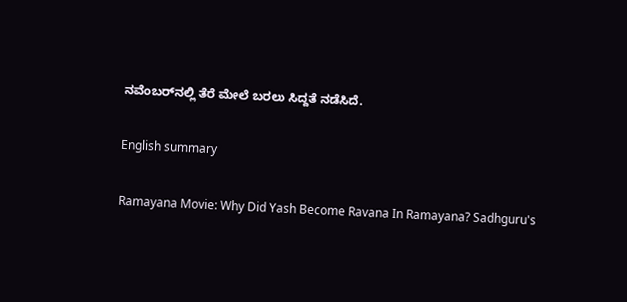ನವೆಂಬರ್‌ನಲ್ಲಿ ತೆರೆ ಮೇಲೆ ಬರಲು ಸಿದ್ದತೆ ನಡೆಸಿದೆ.

English summary

Ramayana Movie: Why Did Yash Become Ravana In Ramayana? Sadhguru's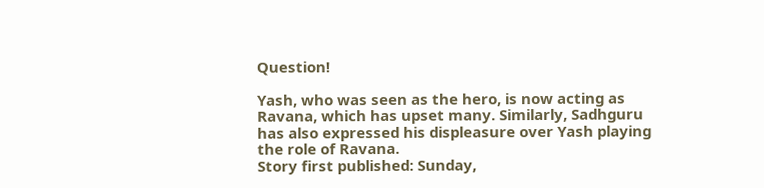Question!

Yash, who was seen as the hero, is now acting as Ravana, which has upset many. Similarly, Sadhguru has also expressed his displeasure over Yash playing the role of Ravana.
Story first published: Sunday,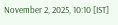November 2, 2025, 10:10 [IST]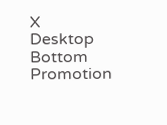X
Desktop Bottom Promotion